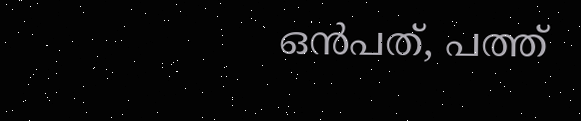ഒൻപത്, പത്ത്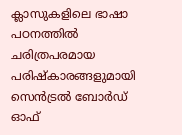ക്ലാസുകളിലെ ഭാഷാ പഠനത്തിൽ ചരിത്രപരമായ പരിഷ്കാരങ്ങളുമായി സെൻട്രൽ ബോർഡ് ഓഫ്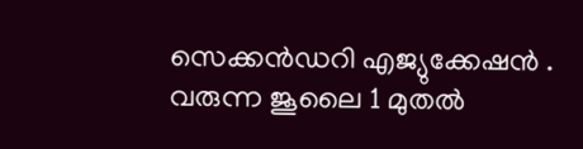സെക്കൻഡറി എജ്യുക്കേഷൻ . വരുന്ന ജൂലൈ 1 മുതൽ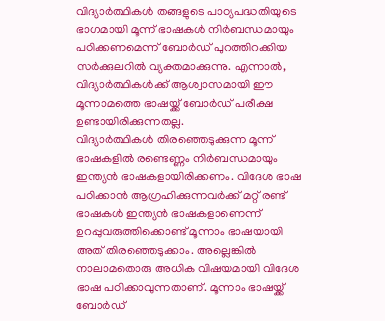വിദ്യാർത്ഥികൾ തങ്ങളുടെ പാഠ്യപദ്ധതിയുടെ ഭാഗമായി മൂന്ന് ഭാഷകൾ നിർബന്ധമായും പഠിക്കണമെന്ന് ബോർഡ് പുറത്തിറക്കിയ സർക്കുലറിൽ വ്യക്തമാക്കുന്നു. എന്നാൽ, വിദ്യാർത്ഥികൾക്ക് ആശ്വാസമായി ഈ മൂന്നാമത്തെ ഭാഷയ്ക്ക് ബോർഡ് പരീക്ഷ ഉണ്ടായിരിക്കുന്നതല്ല.
വിദ്യാർത്ഥികൾ തിരഞ്ഞെടുക്കുന്ന മൂന്ന് ഭാഷകളിൽ രണ്ടെണ്ണം നിർബന്ധമായും ഇന്ത്യൻ ഭാഷകളായിരിക്കണം. വിദേശ ഭാഷ പഠിക്കാൻ ആഗ്രഹിക്കുന്നവർക്ക് മറ്റ് രണ്ട് ഭാഷകൾ ഇന്ത്യൻ ഭാഷകളാണെന്ന് ഉറപ്പുവരുത്തിക്കൊണ്ട് മൂന്നാം ഭാഷയായി അത് തിരഞ്ഞെടുക്കാം. അല്ലെങ്കിൽ നാലാമതൊരു അധിക വിഷയമായി വിദേശ ഭാഷ പഠിക്കാവുന്നതാണ്. മൂന്നാം ഭാഷയ്ക്ക് ബോർഡ്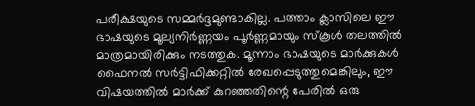പരീക്ഷയുടെ സമ്മർദ്ദമുണ്ടാകില്ല. പത്താം ക്ലാസിലെ ഈ ഭാഷയുടെ മൂല്യനിർണ്ണയം പൂർണ്ണമായും സ്കൂൾ തലത്തിൽ മാത്രമായിരിക്കും നടത്തുക. മൂന്നാം ഭാഷയുടെ മാർക്കുകൾ ഫൈനൽ സർട്ടിഫിക്കറ്റിൽ രേഖപ്പെടുത്തുമെങ്കിലും, ഈ വിഷയത്തിൽ മാർക്ക് കുറഞ്ഞതിന്റെ പേരിൽ ഒരു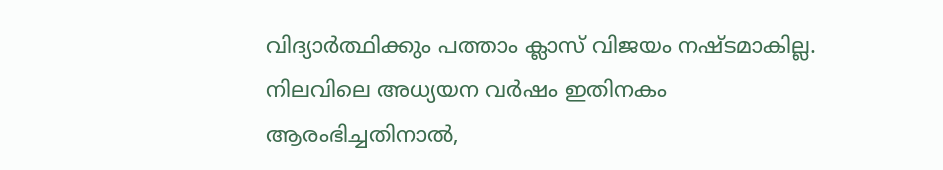വിദ്യാർത്ഥിക്കും പത്താം ക്ലാസ് വിജയം നഷ്ടമാകില്ല. നിലവിലെ അധ്യയന വർഷം ഇതിനകം ആരംഭിച്ചതിനാൽ,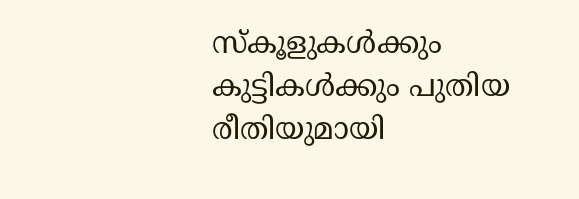സ്കൂളുകൾക്കും കുട്ടികൾക്കും പുതിയ രീതിയുമായി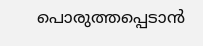പൊരുത്തപ്പെടാൻ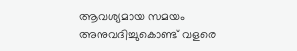ആവശ്യമായ സമയം അനുവദിച്ചുകൊണ്ട് വളരെ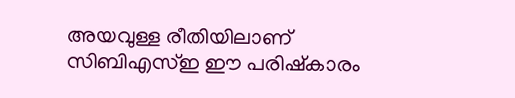അയവുള്ള രീതിയിലാണ് സിബിഎസ്ഇ ഈ പരിഷ്കാരം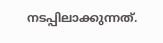നടപ്പിലാക്കുന്നത്.